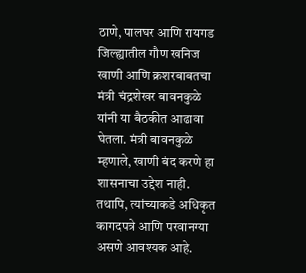ठाणे, पालघर आणि रायगड जिल्ह्यातील गौण खनिज खाणी आणि क्रशरबाबतचा मंत्री चंद्रशेखर बावनकुळे यांनी या बैठकीत आढावा घेतला. मंत्री बावनकुळे म्हणाले, खाणी बंद करणे हा शासनाचा उद्देश नाही. तथापि, त्यांच्याकडे अधिकृत कागदपत्रे आणि परवानग्या असणे आवश्यक आहे.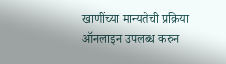खाणींच्या मान्यतेची प्रक्रिया ऑनलाइन उपलब्ध करुन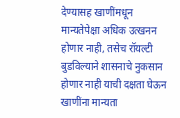देण्यासह खाणींमधून मान्यतेपेक्षा अधिक उत्खनन होणार नाही, तसेच रॉयल्टी बुडविल्याने शासनाचे नुकसान होणार नाही याची दक्षता घेऊन खाणींना मान्यता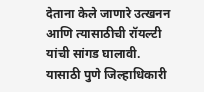देताना केले जाणारे उत्खनन आणि त्यासाठीची रॉयल्टी यांची सांगड घालावी. यासाठी पुणे जिल्हाधिकारी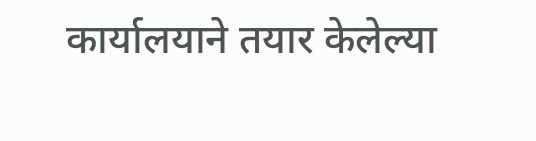कार्यालयाने तयार केलेल्या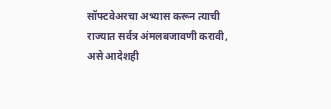सॉफ्टवेअरचा अभ्यास करून त्याची राज्यात सर्वत्र अंमलबजावणी करावी, असे आदेशही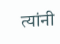त्यांनी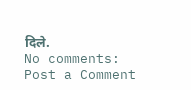दिले.
No comments:
Post a Comment